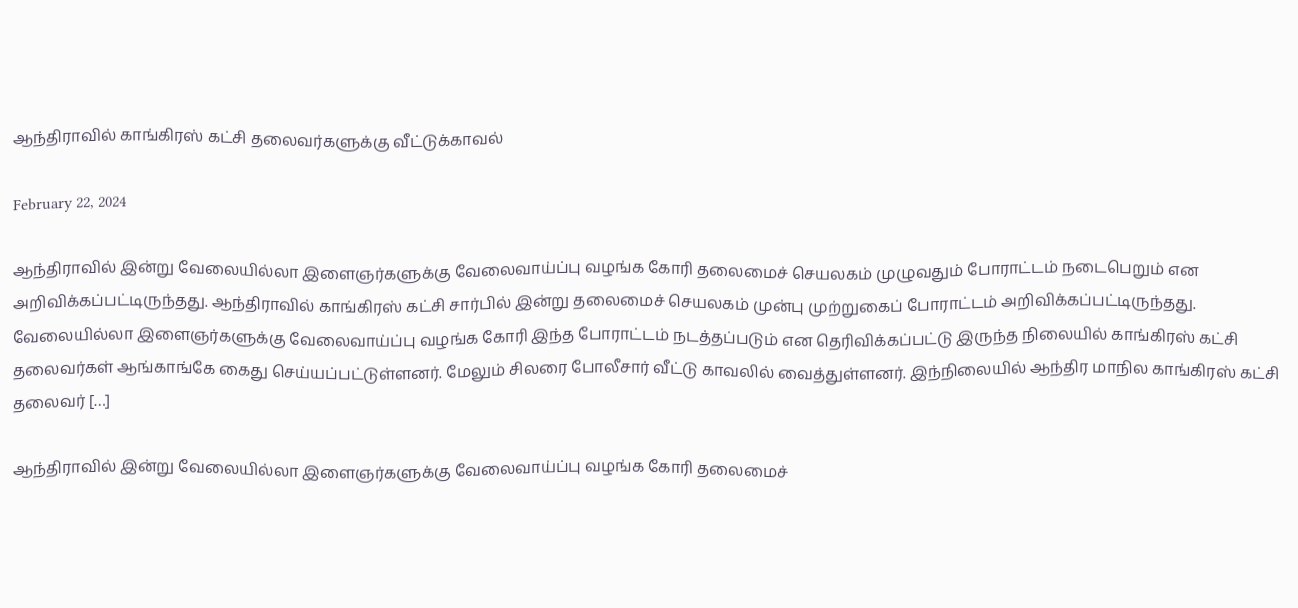ஆந்திராவில் காங்கிரஸ் கட்சி தலைவர்களுக்கு வீட்டுக்காவல்

February 22, 2024

ஆந்திராவில் இன்று வேலையில்லா இளைஞர்களுக்கு வேலைவாய்ப்பு வழங்க கோரி தலைமைச் செயலகம் முழுவதும் போராட்டம் நடைபெறும் என அறிவிக்கப்பட்டிருந்தது. ஆந்திராவில் காங்கிரஸ் கட்சி சார்பில் இன்று தலைமைச் செயலகம் முன்பு முற்றுகைப் போராட்டம் அறிவிக்கப்பட்டிருந்தது. வேலையில்லா இளைஞர்களுக்கு வேலைவாய்ப்பு வழங்க கோரி இந்த போராட்டம் நடத்தப்படும் என தெரிவிக்கப்பட்டு இருந்த நிலையில் காங்கிரஸ் கட்சி தலைவர்கள் ஆங்காங்கே கைது செய்யப்பட்டுள்ளனர். மேலும் சிலரை போலீசார் வீட்டு காவலில் வைத்துள்ளனர். இந்நிலையில் ஆந்திர மாநில காங்கிரஸ் கட்சி தலைவர் […]

ஆந்திராவில் இன்று வேலையில்லா இளைஞர்களுக்கு வேலைவாய்ப்பு வழங்க கோரி தலைமைச்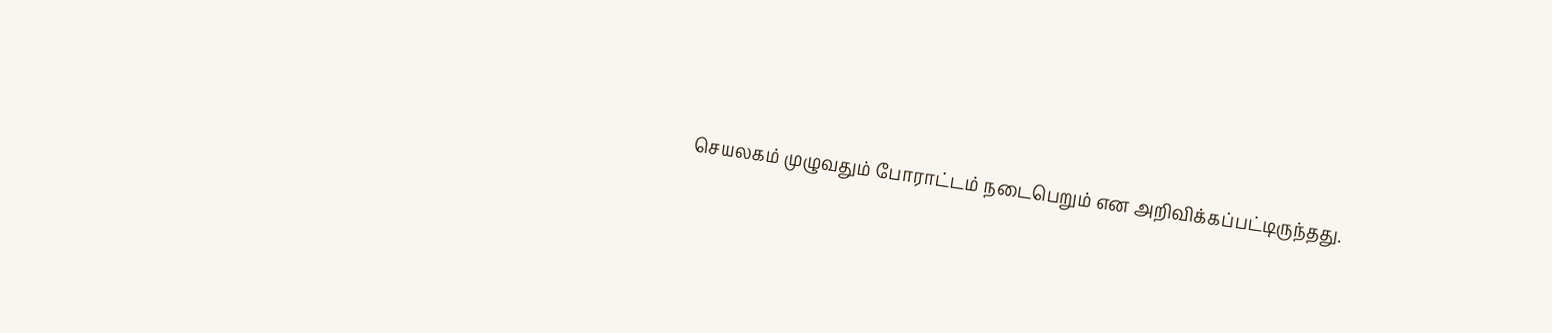செயலகம் முழுவதும் போராட்டம் நடைபெறும் என அறிவிக்கப்பட்டிருந்தது.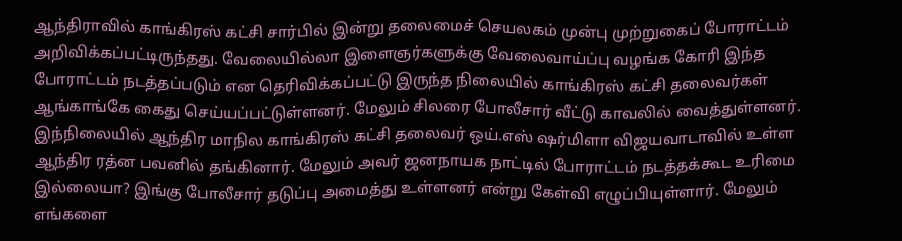ஆந்திராவில் காங்கிரஸ் கட்சி சார்பில் இன்று தலைமைச் செயலகம் முன்பு முற்றுகைப் போராட்டம் அறிவிக்கப்பட்டிருந்தது. வேலையில்லா இளைஞர்களுக்கு வேலைவாய்ப்பு வழங்க கோரி இந்த போராட்டம் நடத்தப்படும் என தெரிவிக்கப்பட்டு இருந்த நிலையில் காங்கிரஸ் கட்சி தலைவர்கள் ஆங்காங்கே கைது செய்யப்பட்டுள்ளனர். மேலும் சிலரை போலீசார் வீட்டு காவலில் வைத்துள்ளனர். இந்நிலையில் ஆந்திர மாநில காங்கிரஸ் கட்சி தலைவர் ஒய்.எஸ் ஷர்மிளா விஜயவாடாவில் உள்ள ஆந்திர ரத்ன பவனில் தங்கினார். மேலும் அவர் ஜனநாயக நாட்டில் போராட்டம் நடத்தக்கூட உரிமை இல்லையா? இங்கு போலீசார் தடுப்பு அமைத்து உள்ளனர் என்று கேள்வி எழுப்பியுள்ளார். மேலும் எங்களை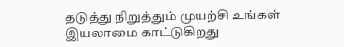தடுத்து நிறுத்தும் முயற்சி உங்கள் இயலாமை காட்டுகிறது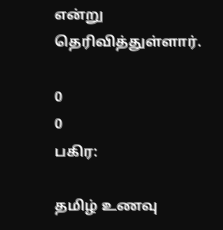என்று தெரிவித்துள்ளார்.

0
0
பகிர:

தமிழ் உணவு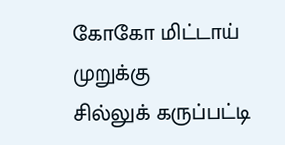கோகோ மிட்டாய்
முறுக்கு
சில்லுக் கருப்பட்டி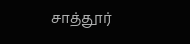சாத்தூர்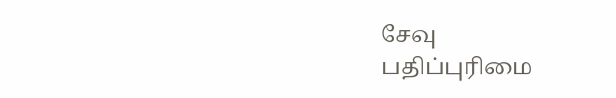சேவு
பதிப்புரிமை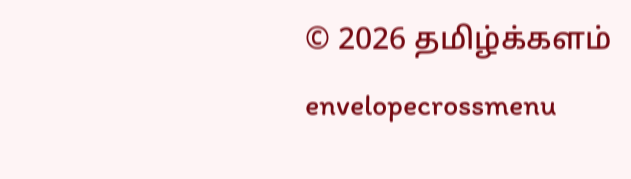© 2026 தமிழ்க்களம்
envelopecrossmenu